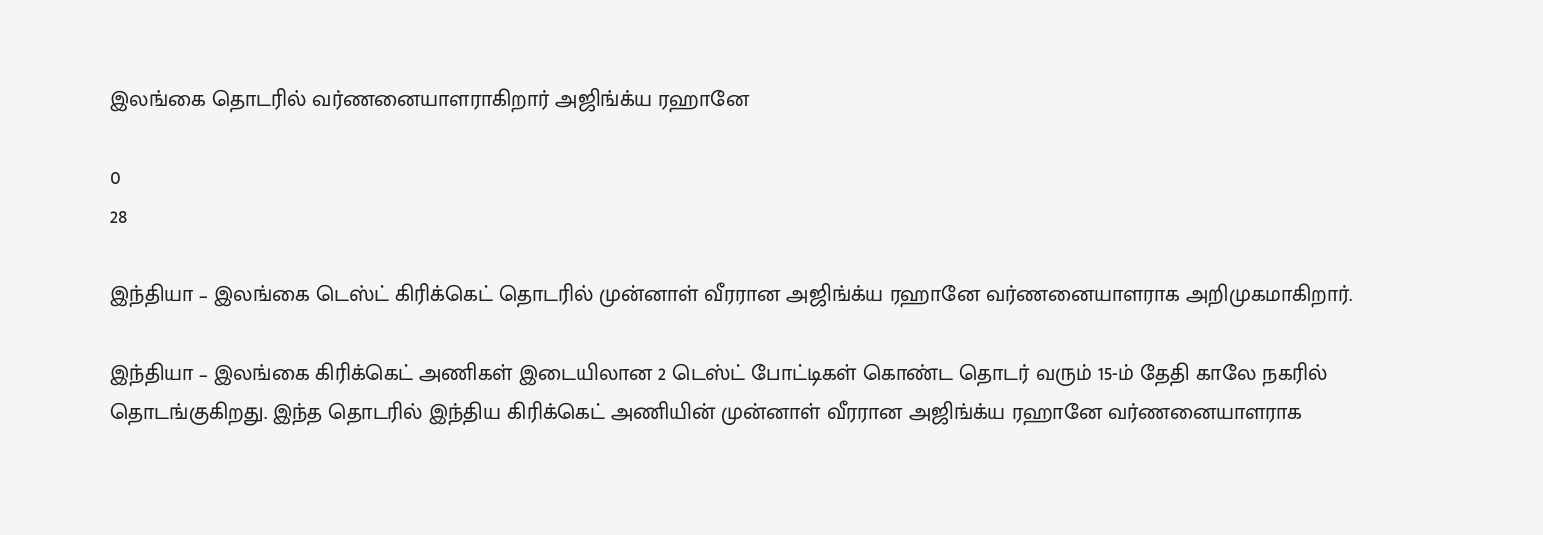இலங்கை தொடரில் வர்ணனையாளராகிறார் அஜிங்க்ய ரஹானே

0
28

இந்தியா – இலங்கை டெஸ்ட் கிரிக்கெட் தொடரில் முன்னாள் வீரரான அஜிங்க்ய ரஹானே வர்ணனையாளராக அறிமுகமாகிறார்.

இந்தியா – இலங்கை கிரிக்கெட் அணிகள் இடையிலான 2 டெஸ்ட் போட்டிகள் கொண்ட தொடர் வரும் 15-ம் தேதி காலே நகரில் தொடங்குகிறது. இந்த தொடரில் இந்திய கிரிக்கெட் அணியின் முன்னாள் வீரரான அஜிங்க்ய ரஹானே வர்ணனையாளராக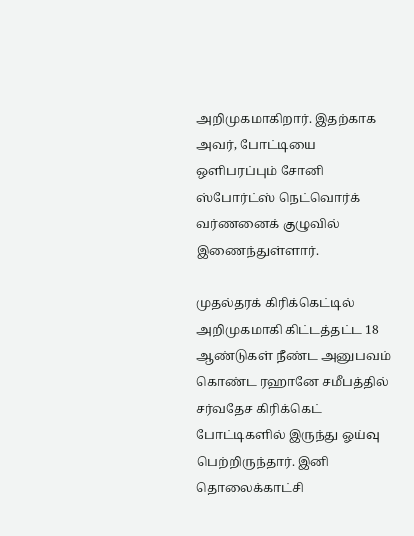அறிமுகமாகிறார். இதற்காக அவர், போட்டியை ஒளிபரப்பும் சோனி ஸ்போர்ட்ஸ் நெட்வொர்க் வர்ணனைக் குழுவில் இணைந்துள்ளார்.

முதல்தரக் கிரிக்கெட்டில் அறிமுகமாகி கிட்டத்தட்ட 18 ஆண்டுகள் நீண்ட அனுபவம் கொண்ட ரஹானே சமீபத்தில் சர்வதேச கிரிக்கெட் போட்டிகளில் இருந்து ஓய்வு பெற்றிருந்தார். இனி தொலைக்காட்சி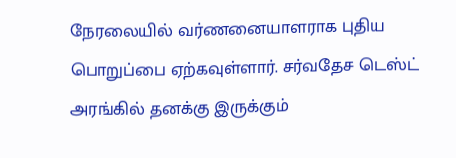நேரலையில் வர்ணனையாளராக புதிய பொறுப்பை ஏற்கவுள்ளார். சர்வதேச டெஸ்ட் அரங்கில் தனக்கு இருக்கும்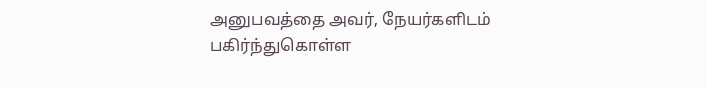அனுபவத்தை அவர், நேயர்களிடம் பகிர்ந்துகொள்ள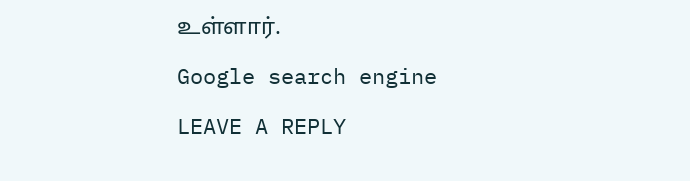உள்ளார்.

Google search engine

LEAVE A REPLY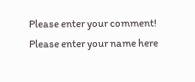Please enter your comment!
Please enter your name here